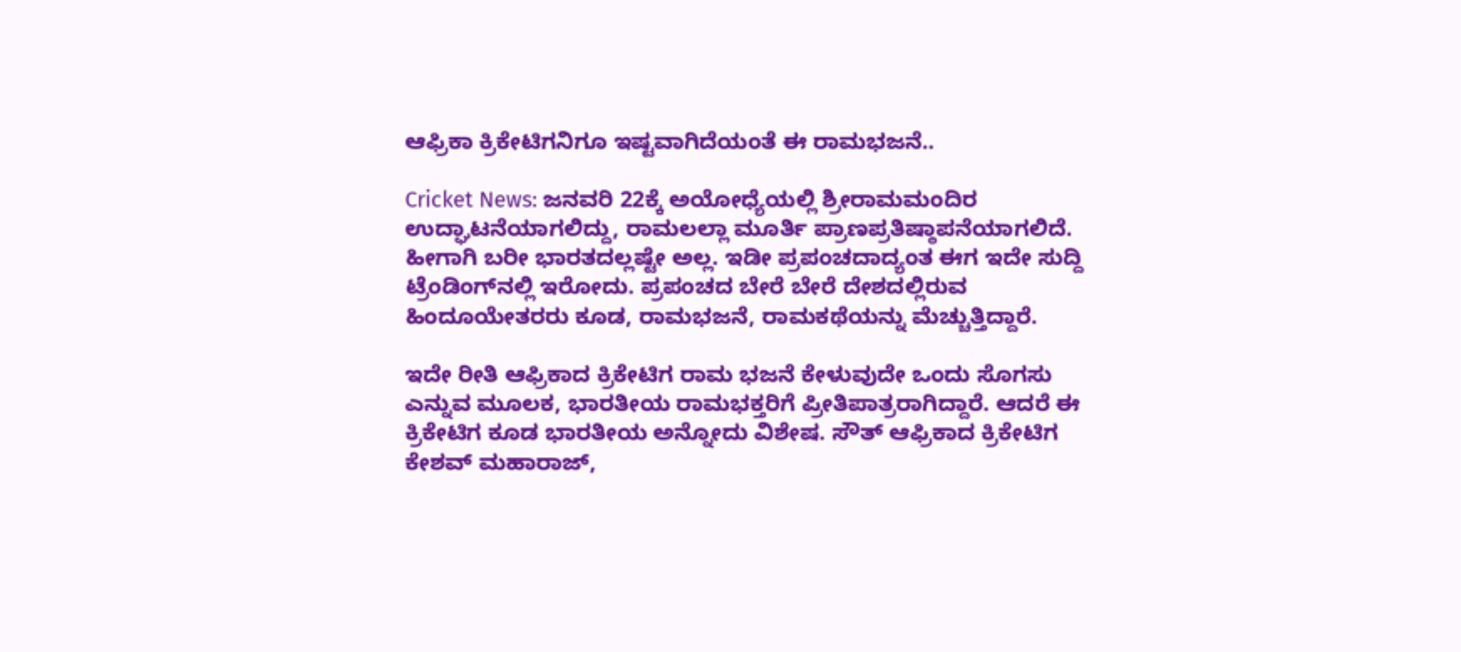ಆಫ್ರಿಕಾ ಕ್ರಿಕೇಟಿಗನಿಗೂ ಇಷ್ಟವಾಗಿದೆಯಂತೆ ಈ ರಾಮಭಜನೆ..

Cricket News: ಜನವರಿ 22ಕ್ಕೆ ಅಯೋಧ್ಯೆಯಲ್ಲಿ ಶ್ರೀರಾಮಮಂದಿರ ಉದ್ಘಾಟನೆಯಾಗಲಿದ್ದು, ರಾಮಲಲ್ಲಾ ಮೂರ್ತಿ ಪ್ರಾಣಪ್ರತಿಷ್ಠಾಪನೆಯಾಗಲಿದೆ. ಹೀಗಾಗಿ ಬರೀ ಭಾರತದಲ್ಲಷ್ಟೇ ಅಲ್ಲ. ಇಡೀ ಪ್ರಪಂಚದಾದ್ಯಂತ ಈಗ ಇದೇ ಸುದ್ದಿ ಟ್ರೆಂಡಿಂಗ್‌ನಲ್ಲಿ ಇರೋದು. ಪ್ರಪಂಚದ ಬೇರೆ ಬೇರೆ ದೇಶದಲ್ಲಿರುವ ಹಿಂದೂಯೇತರರು ಕೂಡ, ರಾಮಭಜನೆ, ರಾಮಕಥೆಯನ್ನು ಮೆಚ್ಚುತ್ತಿದ್ದಾರೆ.

ಇದೇ ರೀತಿ ಆಫ್ರಿಕಾದ ಕ್ರಿಕೇಟಿಗ ರಾಮ ಭಜನೆ ಕೇಳುವುದೇ ಒಂದು ಸೊಗಸು ಎನ್ನುವ ಮೂಲಕ, ಭಾರತೀಯ ರಾಮಭಕ್ತರಿಗೆ ಪ್ರೀತಿಪಾತ್ರರಾಗಿದ್ದಾರೆ. ಆದರೆ ಈ ಕ್ರಿಕೇಟಿಗ ಕೂಡ ಭಾರತೀಯ ಅನ್ನೋದು ವಿಶೇಷ. ಸೌತ್ ಆಫ್ರಿಕಾದ ಕ್ರಿಕೇಟಿಗ ಕೇಶವ್ ಮಹಾರಾಜ್,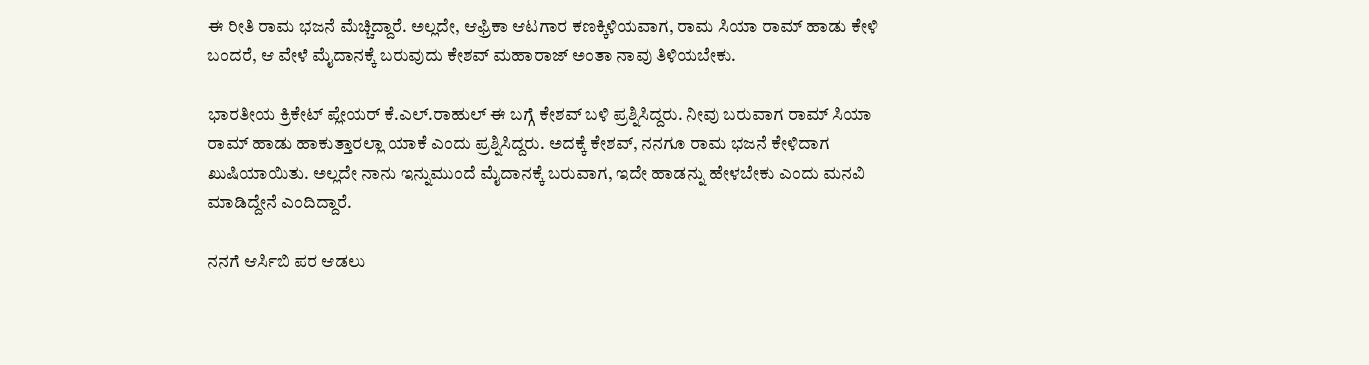ಈ ರೀತಿ ರಾಮ ಭಜನೆ ಮೆಚ್ಚಿದ್ದಾರೆ. ಅಲ್ಲದೇ, ಆಫ್ರಿಕಾ ಆಟಗಾರ ಕಣಕ್ಕಿಳಿಯವಾಗ, ರಾಮ ಸಿಯಾ ರಾಮ್ ಹಾಡು ಕೇಳಿ ಬಂದರೆ, ಆ ವೇಳೆ ಮೈದಾನಕ್ಕೆ ಬರುವುದು ಕೇಶವ್ ಮಹಾರಾಜ್ ಅಂತಾ ನಾವು ತಿಳಿಯಬೇಕು.

ಭಾರತೀಯ ಕ್ರಿಕೇಟ್ ಪ್ಲೇಯರ್ ಕೆ.ಎಲ್.ರಾಹುಲ್ ಈ ಬಗ್ಗೆ ಕೇಶವ್ ಬಳಿ ಪ್ರಶ್ನಿಸಿದ್ದರು. ನೀವು ಬರುವಾಗ ರಾಮ್ ಸಿಯಾ ರಾಮ್ ಹಾಡು ಹಾಕುತ್ತಾರಲ್ಲಾ ಯಾಕೆ ಎಂದು ಪ್ರಶ್ನಿಸಿದ್ದರು. ಅದಕ್ಕೆ ಕೇಶವ್, ನನಗೂ ರಾಮ ಭಜನೆ ಕೇಳಿದಾಗ ಖುಷಿಯಾಯಿತು. ಅಲ್ಲದೇ ನಾನು ಇನ್ನುಮುಂದೆ ಮೈದಾನಕ್ಕೆ ಬರುವಾಗ, ಇದೇ ಹಾಡನ್ನು ಹೇಳಬೇಕು ಎಂದು ಮನವಿ ಮಾಡಿದ್ದೇನೆ ಎಂದಿದ್ದಾರೆ.

ನನಗೆ ಆರ್ಸಿಬಿ ಪರ ಆಡಲು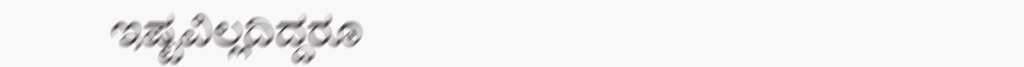ಇಷ್ಟವಿಲ್ಲದಿದ್ದರೂ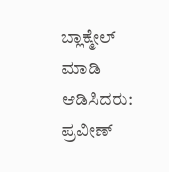ಬ್ಲಾಕ್ಮೇಲ್ ಮಾಡಿ ಆಡಿಸಿದರು: ಪ್ರವೀಣ್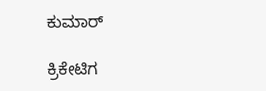ಕುಮಾರ್

ಕ್ರಿಕೇಟಿಗ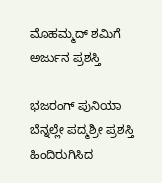ಮೊಹಮ್ಮದ್ ಶಮಿಗೆ ಅರ್ಜುನ ಪ್ರಶಸ್ತಿ

ಭಜರಂಗ್ ಪುನಿಯಾ ಬೆನ್ನಲ್ಲೇ ಪದ್ಮಶ್ರೀ ಪ್ರಶಸ್ತಿ ಹಿಂದಿರುಗಿಸಿದ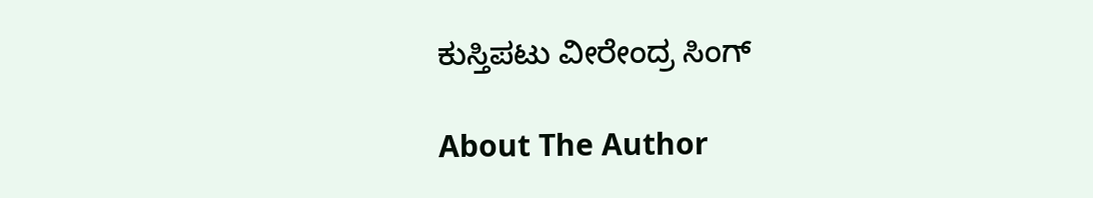ಕುಸ್ತಿಪಟು ವೀರೇಂದ್ರ ಸಿಂಗ್

About The Author